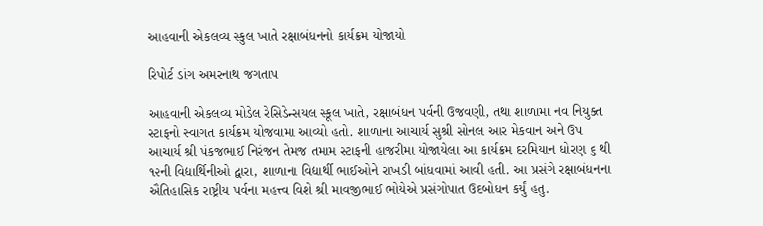આહવાની એકલવ્ય સ્કુલ ખાતે રક્ષાબંધનનો કાર્યક્રમ યોજાયો

રિપોર્ટ ડાંગ અમરનાથ જગતાપ

આહવાની એકલવ્ય મોડેલ રેસિડેન્સયલ સ્કૂલ ખાતે, રક્ષાબંધન પર્વની ઉજવણી, તથા શાળામા નવ નિયુક્ત સ્ટાફનો સ્વાગત કાર્યક્રમ યોજવામા આવ્યો હતો. શાળાના આચાર્ય સુશ્રી સોનલ આર મેકવાન અને ઉપ આચાર્ય શ્રી પંકજભાઈ નિરંજન તેમજ તમામ સ્ટાફની હાજરીમા યોજાયેલા આ કાર્યક્રમ દરમિયાન ધોરણ ૬ થી ૧૨ની વિદ્યાર્થિનીઓ દ્વારા, શાળાના વિદ્યાર્થી ભાઈઓને રાખડી બાંધવામાં આવી હતી. આ પ્રસંગે રક્ષાબંધનના ઐતિહાસિક રાષ્ટ્રીય પર્વના મહત્ત્વ વિશે શ્રી માવજીભાઈ ભોયેએ પ્રસંગોપાત ઉદબોધન કર્યું હતુ.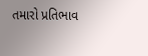તમારો પ્રતિભાવ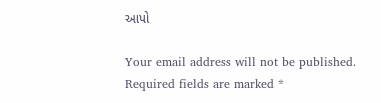આપો

Your email address will not be published. Required fields are marked *